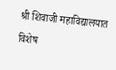श्री शिवाजी महाविद्यालयात विशेष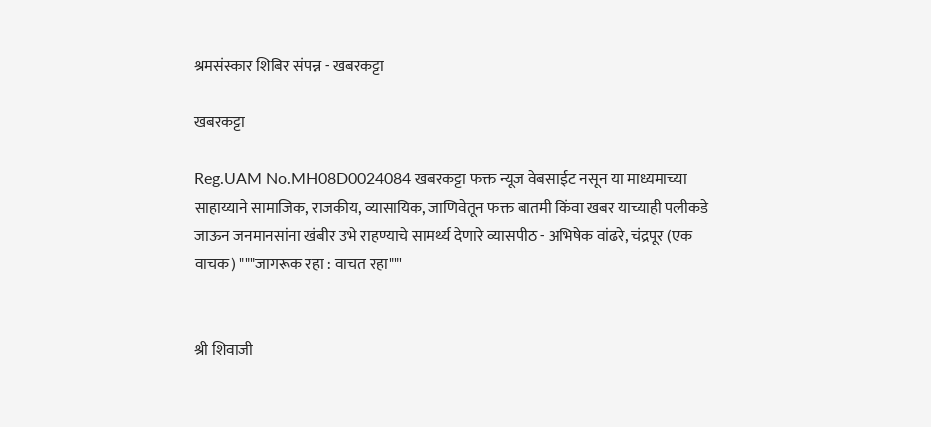श्रमसंस्कार शिबिर संपन्न - खबरकट्टा

खबरकट्टा

Reg.UAM No.MH08D0024084 खबरकट्टा फक्त न्यूज वेबसाईट नसून या माध्यमाच्या साहाय्याने सामाजिक, राजकीय, व्यासायिक, जाणिवेतून फक्त बातमी किंवा खबर याच्याही पलीकडे जाऊन जनमानसांना खंबीर उभे राहण्याचे सामर्थ्य देणारे व्यासपीठ - अभिषेक वांढरे, चंद्रपूर (एक वाचक) """जागरूक रहा : वाचत रहा""'


श्री शिवाजी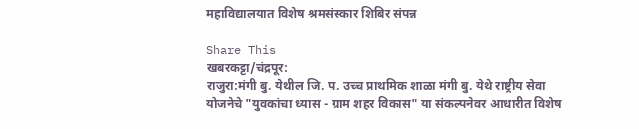महाविद्यालयात विशेष श्रमसंस्कार शिबिर संपन्न

Share This
खबरकट्टा/चंद्रपूर:
राजुरा:मंगी बु. येथील जि. प. उच्च प्राथमिक शाळा मंगी बु. येथे राष्ट्रीय सेवा योजनेचे "युवकांचा ध्यास - ग्राम शहर विकास" या संकल्पनेवर आधारीत विशेष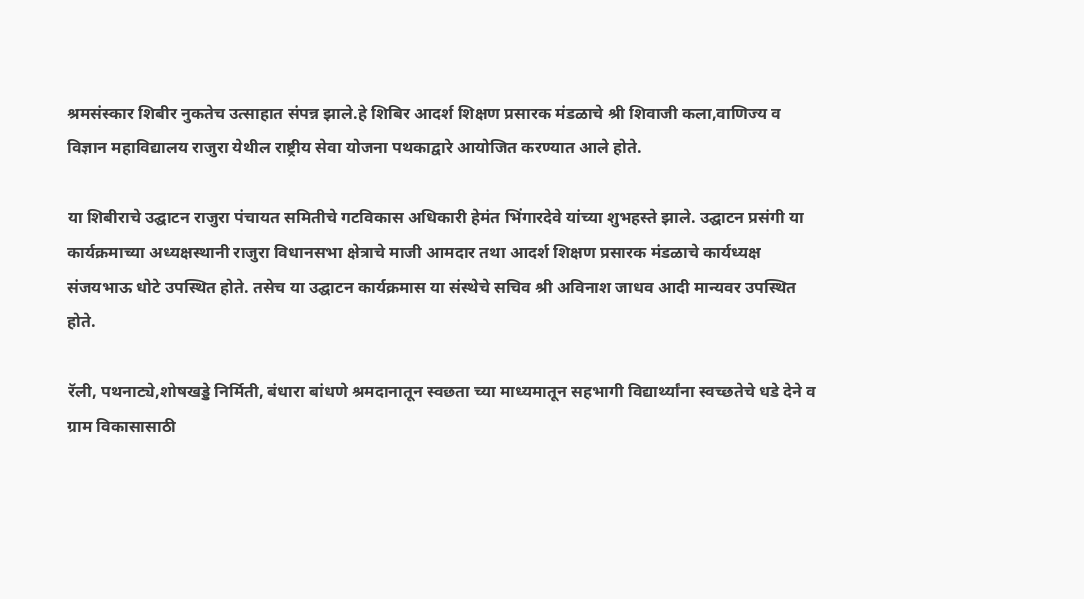श्रमसंस्कार शिबीर नुकतेच उत्साहात संपन्न झाले.हे शिबिर आदर्श शिक्षण प्रसारक मंडळाचे श्री शिवाजी कला,वाणिज्य व विज्ञान महाविद्यालय राजुरा येथील राष्ट्रीय सेवा योजना पथकाद्वारे आयोजित करण्यात आले होते.

या शिबीराचे उद्घाटन राजुरा पंचायत समितीचे गटविकास अधिकारी हेमंत भिंगारदेवे यांच्या शुभहस्ते झाले. उद्घाटन प्रसंगी या कार्यक्रमाच्या अध्यक्षस्थानी राजुरा विधानसभा क्षेत्राचे माजी आमदार तथा आदर्श शिक्षण प्रसारक मंडळाचे कार्यध्यक्ष संजयभाऊ धोटे उपस्थित होते. तसेच या उद्घाटन कार्यक्रमास या संस्थेचे सचिव श्री अविनाश जाधव आदी मान्यवर उपस्थित होते.

रॅली, पथनाट्ये,शोषखड्डे निर्मिती, बंधारा बांधणे श्रमदानातून स्वछता च्या माध्यमातून सहभागी विद्यार्थ्यांना स्वच्छतेचे धडे देने व ग्राम विकासासाठी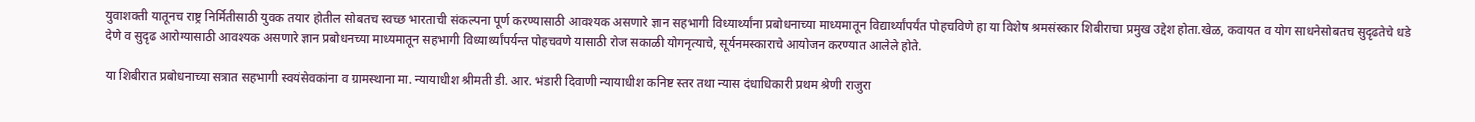युवाशक्ती यातूनच राष्ट्र निर्मितीसाठी युवक तयार होतील सोबतच स्वच्छ भारताची संकल्पना पूर्ण करण्यासाठी आवश्यक असणारे ज्ञान सहभागी विध्यार्थ्यांना प्रबोधनाच्या माध्यमातून विद्यार्थ्यांपर्यंत पोहचविणे हा या विशेष श्रमसंस्कार शिबीराचा प्रमुख उद्देश होता.खेळ, कवायत व योग साधनेसोबतच सुदृढतेचे धडे देणे व सुदृढ आरोग्यासाठी आवश्यक असणारे ज्ञान प्रबोधनच्या माध्यमातून सहभागी विध्यार्थ्यांपर्यन्त पोहचवणे यासाठी रोज सकाळी योगनृत्याचे, सूर्यनमस्काराचे आयोजन करण्यात आलेले होते.

या शिबीरात प्रबोधनाच्या सत्रात सहभागी स्वयंसेवकांना व ग्रामस्थाना मा. न्यायाधीश श्रीमती डी. आर. भंडारी दिवाणी न्यायाधीश कनिष्ट स्तर तथा न्यास दंधाधिकारी प्रथम श्रेणी राजुरा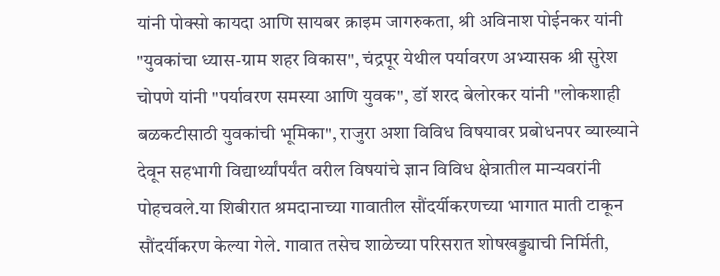यांनी पोक्सो कायदा आणि सायबर क्राइम जागरुकता, श्री अविनाश पोईनकर यांनी "युवकांचा ध्यास-ग्राम शहर विकास", चंद्रपूर येथील पर्यावरण अभ्यासक श्री सुरेश चोपणे यांनी "पर्यावरण समस्या आणि युवक", डॉ शरद बेलोरकर यांनी "लोकशाही बळकटीसाठी युवकांची भूमिका", राजुरा अशा विविध विषयावर प्रबोधनपर व्याख्याने देवून सहभागी विद्यार्थ्यांपर्यंत वरील विषयांचे ज्ञान विविध क्षेत्रातील मान्यवरांनी पोहचवले.या शिबीरात श्रमदानाच्या गावातील सौंदर्यीकरणच्या भागात माती टाकून सौंदर्यीकरण केल्या गेले. गावात तसेच शाळेच्या परिसरात शोषखड्ड्याची निर्मिती,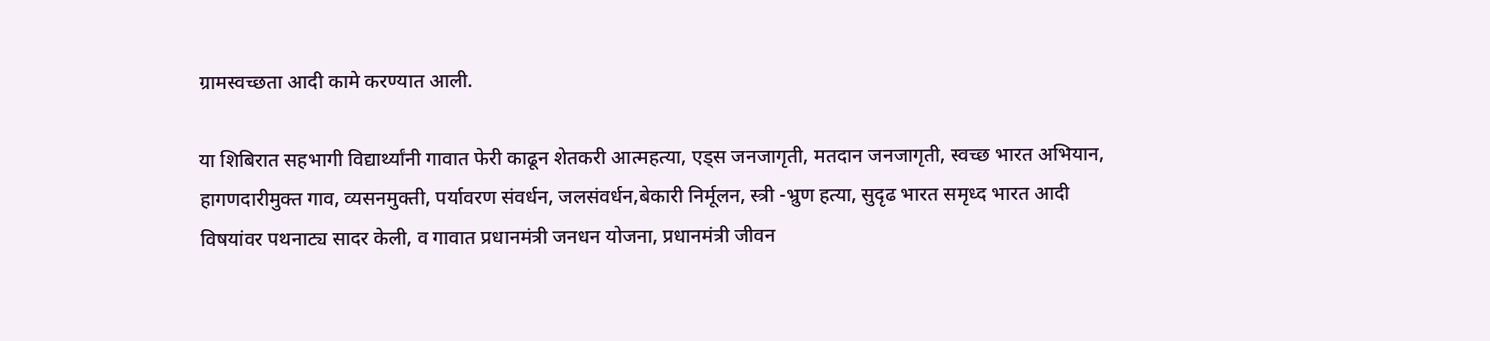ग्रामस्वच्छता आदी कामे करण्यात आली.

या शिबिरात सहभागी विद्यार्थ्यांनी गावात फेरी काढून शेतकरी आत्महत्या, एड्स जनजागृती, मतदान जनजागृती, स्वच्छ भारत अभियान, हागणदारीमुक्त गाव, व्यसनमुक्ती, पर्यावरण संवर्धन, जलसंवर्धन,बेकारी निर्मूलन, स्त्री -भ्रुण हत्या, सुदृढ भारत समृध्द भारत आदी विषयांवर पथनाट्य सादर केली, व गावात प्रधानमंत्री जनधन योजना, प्रधानमंत्री जीवन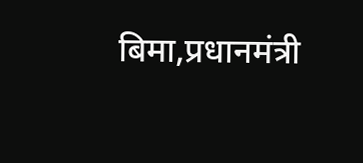बिमा,प्रधानमंत्री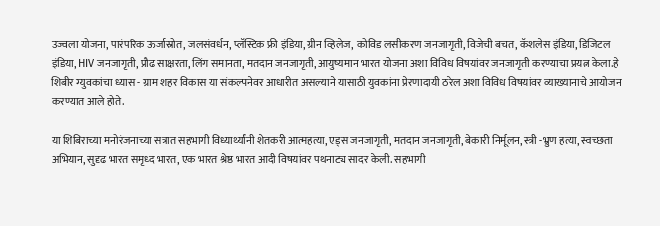उज्वला योजना, पारंपरिक ऊर्जास्रोत, जलसंवर्धन, प्लॅस्टिक फ्री इंडिया, ग्रीन व्हिलेज, कोविड लसीकरण जनजागृती, विजेची बचत, कॅशलेस इंडिया, डिजिटल इंडिया, HIV जनजागृती, प्रौढ साक्षरता, लिंग समानता, मतदान जनजागृती, आयुष्यमान भारत योजना अशा विविध विषयांवर जनजागृती करण्याचा प्रयत्न केला.हे शिबीर ग्युवकांचा ध्यास - ग्राम शहर विकास या संकल्पनेवर आधारीत असल्याने यासाठी युवकांना प्रेरणादायी ठरेल अशा विविध विषयांवर व्याख्यानाचे आयोजन करण्यात आले होते.

या शिबिराच्या मनोरंजनाच्या सत्रात सहभागी विध्यार्थ्यांनी शेतकरी आत्महत्या, एड्स जनजागृती, मतदान जनजागृती, बेकारी निर्मूलन, स्त्री -भ्रुण हत्या, स्वच्छता अभियान, सुदृढ भारत समृध्द भारत, एक भारत श्रेष्ठ भारत आदी विषयांवर पथनाट्य सादर केली. सहभागी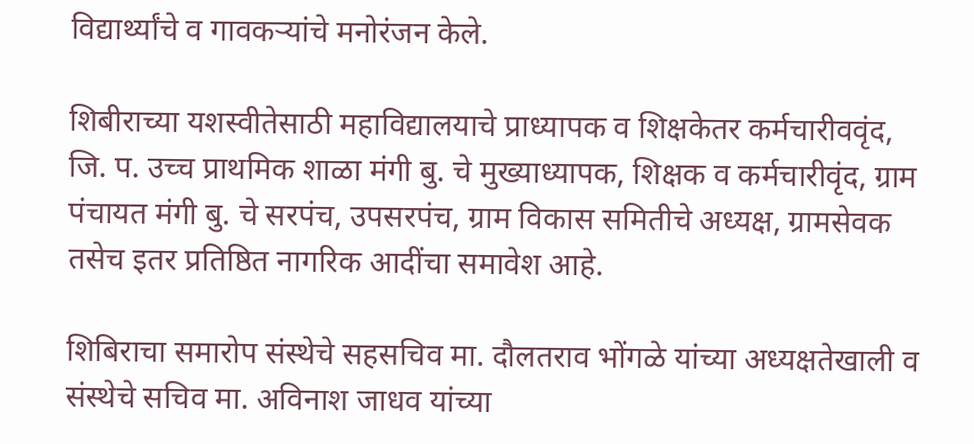विद्यार्थ्यांचे व गावकऱ्यांचे मनोरंजन केले.

शिबीराच्या यशस्वीतेसाठी महाविद्यालयाचे प्राध्यापक व शिक्षकेतर कर्मचारीववृंद, जि. प. उच्च प्राथमिक शाळा मंगी बु. चे मुख्याध्यापक, शिक्षक व कर्मचारीवृंद, ग्राम पंचायत मंगी बु. चे सरपंच, उपसरपंच, ग्राम विकास समितीचे अध्यक्ष, ग्रामसेवक तसेच इतर प्रतिष्ठित नागरिक आदींचा समावेश आहे.

शिबिराचा समारोप संस्थेचे सहसचिव मा. दौलतराव भोंगळे यांच्या अध्यक्षतेखाली व संस्थेचे सचिव मा. अविनाश जाधव यांच्या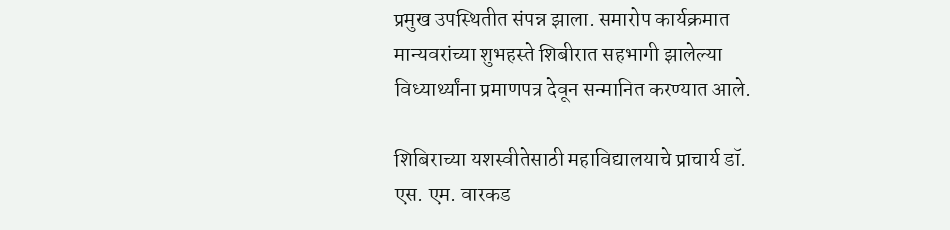प्रमुख उपस्थितीत संपन्न झाला. समारोप कार्यक्रमात मान्यवरांच्या शुभहस्ते शिबीरात सहभागी झालेल्या विध्यार्थ्यांना प्रमाणपत्र देवून सन्मानित करण्यात आले.

शिबिराच्या यशस्वीतेसाठी महाविद्यालयाचे प्राचार्य डॉ. एस. एम. वारकड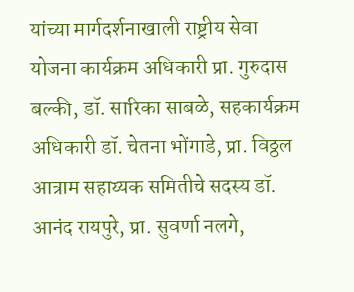यांच्या मार्गदर्शनाखाली राष्ट्रीय सेवा योजना कार्यक्रम अधिकारी प्रा. गुरुदास बल्की, डॉ. सारिका साबळे, सहकार्यक्रम अधिकारी डॉ. चेतना भोंगाडे, प्रा. विठ्ठल आत्राम सहाय्यक समितीचे सदस्य डॉ. आनंद रायपुरे, प्रा. सुवर्णा नलगे,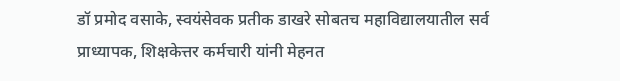डॉ प्रमोद वसाके, स्वयंसेवक प्रतीक डाखरे सोबतच महाविद्यालयातील सर्व प्राध्यापक, शिक्षकेत्तर कर्मचारी यांनी मेहनत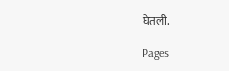घेतली.

Pages